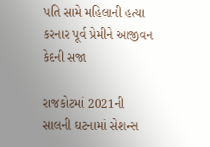પતિ સામે મહિલાની હત્યા કરનાર પૂર્વ પ્રેમીને આજીવન કેદની સજા

રાજકોટમાં 2021ની સાલની ઘટનામાં સેશન્સ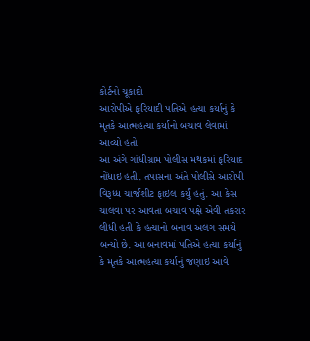કોર્ટનો ચૂકાદો
આરોપીએ ફરિયાદી પતિએ હત્યા કર્યાનું કે મૃતકે આત્મહત્યા કર્યાનો બચાવ લેવામાં આવ્યો હતો
આ અંગે ગાંધીગ્રામ પોલીસ મથકમાં ફરિયાદ નોંધાઇ હતી. તપાસના અંતે પોલીસે આરોપી વિરૂધ્ધ ચાર્જશીટ ફાઇલ કર્યું હતું. આ કેસ ચાલવા પર આવતા બચાવ પક્ષે એવી તકરાર લીધી હતી કે હત્યાનો બનાવ અલગ સમયે બન્યો છે. આ બનાવમાં પતિએ હત્યા કર્યાનું કે મૃતકે આત્મહત્યા કર્યાનું જણાઇ આવે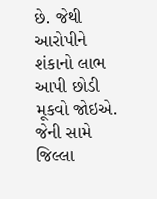છે. જેથી આરોપીને શંકાનો લાભ આપી છોડી મૂકવો જોઇએ.
જેની સામે જિલ્લા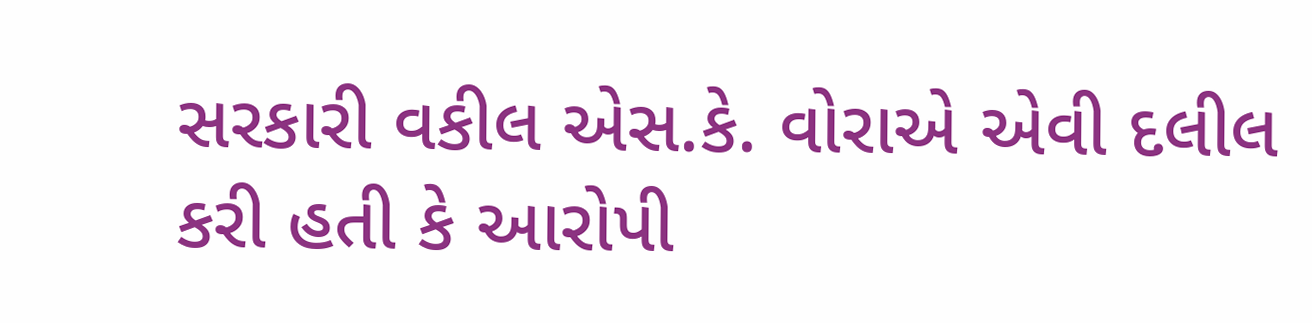સરકારી વકીલ એસ.કે. વોરાએ એવી દલીલ કરી હતી કે આરોપી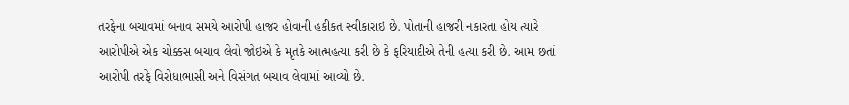તરફેના બચાવમાં બનાવ સમયે આરોપી હાજર હોવાની હકીકત સ્વીકારાઇ છે. પોતાની હાજરી નકારતા હોય ત્યારે આરોપીએ એક ચોક્કસ બચાવ લેવો જોઇએ કે મૃતકે આત્મહત્યા કરી છે કે ફરિયાદીએ તેની હત્યા કરી છે. આમ છતાં આરોપી તરફે વિરોધાભાસી અને વિસંગત બચાવ લેવામાં આવ્યો છે.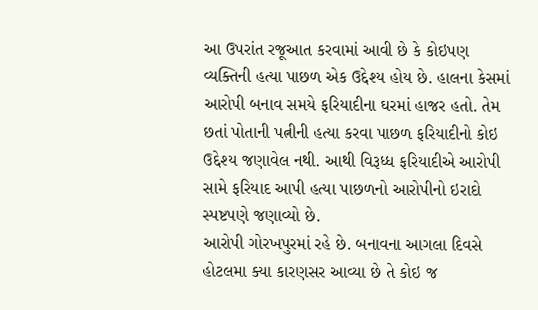આ ઉપરાંત રજૂઆત કરવામાં આવી છે કે કોઇપણ વ્યક્તિની હત્યા પાછળ એક ઉદ્દેશ્ય હોય છે. હાલના કેસમાં આરોપી બનાવ સમયે ફરિયાદીના ઘરમાં હાજર હતો. તેમ છતાં પોતાની પત્નીની હત્યા કરવા પાછળ ફરિયાદીનો કોઇ ઉદ્દેશ્ય જણાવેલ નથી. આથી વિરૂધ્ધ ફરિયાદીએ આરોપી સામે ફરિયાદ આપી હત્યા પાછળનો આરોપીનો ઇરાદો સ્પષ્ટપણે જણાવ્યો છે.
આરોપી ગોરખપુરમાં રહે છે. બનાવના આગલા દિવસે હોટલમા ક્યા કારણસર આવ્યા છે તે કોઇ જ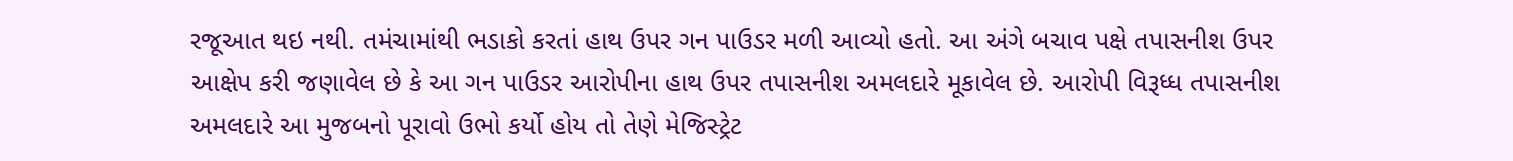રજૂઆત થઇ નથી. તમંચામાંથી ભડાકો કરતાં હાથ ઉપર ગન પાઉડર મળી આવ્યો હતો. આ અંગે બચાવ પક્ષે તપાસનીશ ઉપર આક્ષેપ કરી જણાવેલ છે કે આ ગન પાઉડર આરોપીના હાથ ઉપર તપાસનીશ અમલદારે મૂકાવેલ છે. આરોપી વિરૂધ્ધ તપાસનીશ અમલદારે આ મુજબનો પૂરાવો ઉભો કર્યો હોય તો તેણે મેજિસ્ટ્રેટ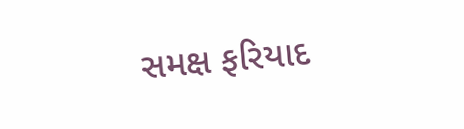સમક્ષ ફરિયાદ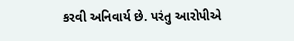કરવી અનિવાર્ય છે. પરંતુ આરોપીએ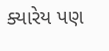ક્યારેય પણ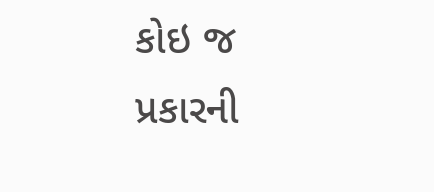કોઇ જ પ્રકારની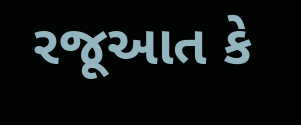રજૂઆત કે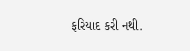ફરિયાદ કરી નથી.